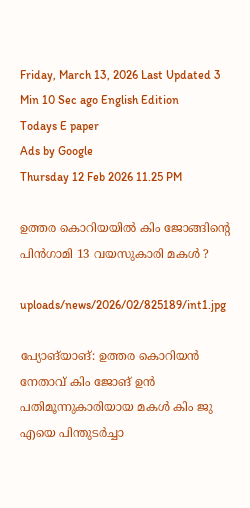Friday, March 13, 2026 Last Updated 3 Min 10 Sec ago English Edition
Todays E paper
Ads by Google
Thursday 12 Feb 2026 11.25 PM

ഉത്തര കൊറിയയില്‍ കിം ജോങ്ങിന്റെ പിന്‍ഗാമി 13 വയസുകാരി മകള്‍ ?

uploads/news/2026/02/825189/int1.jpg

പ്യോങ്‌യാങ്‌: ഉത്തര കൊറിയന്‍ നേതാവ്‌ കിം ജോങ്‌ ഉന്‍ പതിമൂന്നുകാരിയായ മകള്‍ കിം ജു എയെ പിന്തുടര്‍ച്ചാ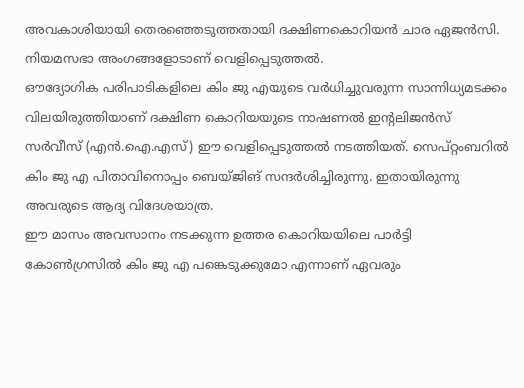അവകാശിയായി തെരഞ്ഞെടുത്തതായി ദക്ഷിണകൊറിയന്‍ ചാര ഏജന്‍സി. നിയമസഭാ അംഗങ്ങളോടാണ്‌ വെളിപ്പെടുത്തല്‍.
ഔദ്യോഗിക പരിപാടികളിലെ കിം ജു എയുടെ വര്‍ധിച്ചുവരുന്ന സാന്നിധ്യമടക്കം വിലയിരുത്തിയാണ്‌ ദക്ഷിണ കൊറിയയുടെ നാഷണല്‍ ഇന്റലിജന്‍സ്‌ സര്‍വീസ്‌ (എന്‍.ഐ.എസ്‌) ഈ വെളിപ്പെടുത്തല്‍ നടത്തിയത്‌. സെപ്‌റ്റംബറില്‍ കിം ജു എ പിതാവിനൊപ്പം ബെയ്‌ജിങ്‌ സന്ദര്‍ശിച്ചിരുന്നു. ഇതായിരുന്നു അവരുടെ ആദ്യ വിദേശയാത്ര.
ഈ മാസം അവസാനം നടക്കുന്ന ഉത്തര കൊറിയയിലെ പാര്‍ട്ടി കോണ്‍ഗ്രസില്‍ കിം ജു എ പങ്കെടുക്കുമോ എന്നാണ്‌ ഏവരും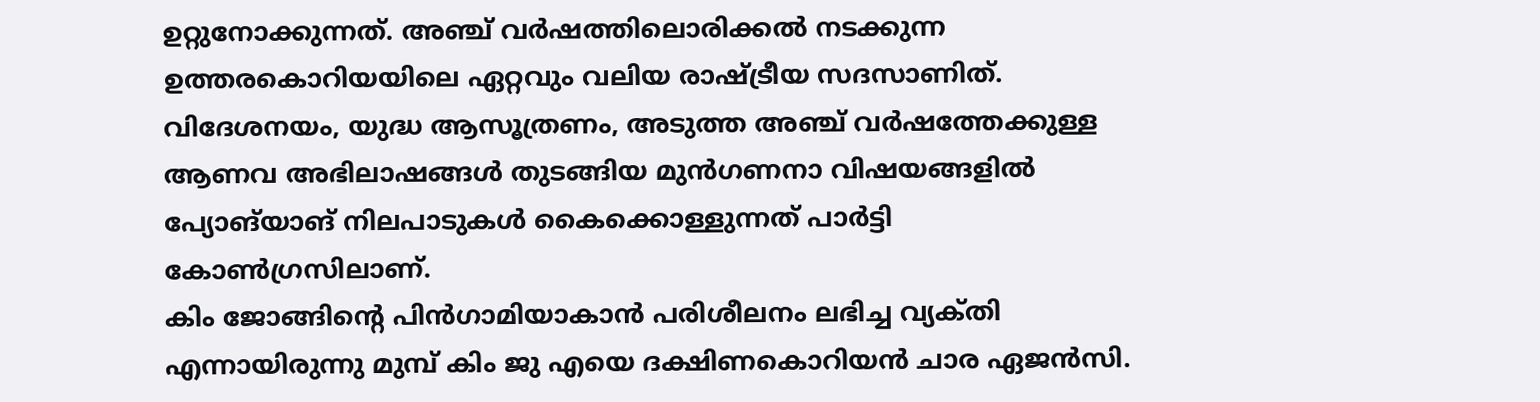ഉറ്റുനോക്കുന്നത്‌. അഞ്ച്‌ വര്‍ഷത്തിലൊരിക്കല്‍ നടക്കുന്ന ഉത്തരകൊറിയയിലെ ഏറ്റവും വലിയ രാഷ്‌ട്രീയ സദസാണിത്‌. വിദേശനയം, യുദ്ധ ആസൂത്രണം, അടുത്ത അഞ്ച്‌ വര്‍ഷത്തേക്കുള്ള ആണവ അഭിലാഷങ്ങള്‍ തുടങ്ങിയ മുന്‍ഗണനാ വിഷയങ്ങളില്‍ പ്യോങ്‌യാങ്‌ നിലപാടുകള്‍ കൈക്കൊള്ളുന്നത്‌ പാര്‍ട്ടി കോണ്‍ഗ്രസിലാണ്‌.
കിം ജോങ്ങിന്റെ പിന്‍ഗാമിയാകാന്‍ പരിശീലനം ലഭിച്ച വ്യക്‌തി എന്നായിരുന്നു മുമ്പ്‌ കിം ജു എയെ ദക്ഷിണകൊറിയന്‍ ചാര ഏജന്‍സി.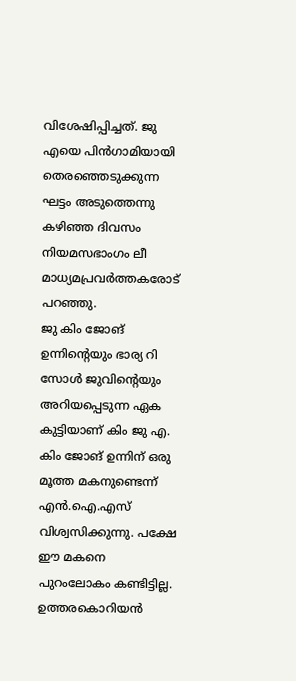വിശേഷിപ്പിച്ചത്‌. ജു എയെ പിന്‍ഗാമിയായി തെരഞ്ഞെടുക്കുന്ന ഘട്ടം അടുത്തെന്നു കഴിഞ്ഞ ദിവസം നിയമസഭാംഗം ലീ മാധ്യമപ്രവര്‍ത്തകരോട്‌ പറഞ്ഞു.
ജു കിം ജോങ്‌ ഉന്നിന്റെയും ഭാര്യ റി സോള്‍ ജുവിന്റെയും അറിയപ്പെടുന്ന ഏക കുട്ടിയാണ്‌ കിം ജു എ. കിം ജോങ്‌ ഉന്നിന്‌ ഒരു മൂത്ത മകനുണ്ടെന്ന്‌ എന്‍.ഐ.എസ്‌ വിശ്വസിക്കുന്നു. പക്ഷേ ഈ മകനെ പുറംലോകം കണ്ടിട്ടില്ല. ഉത്തരകൊറിയന്‍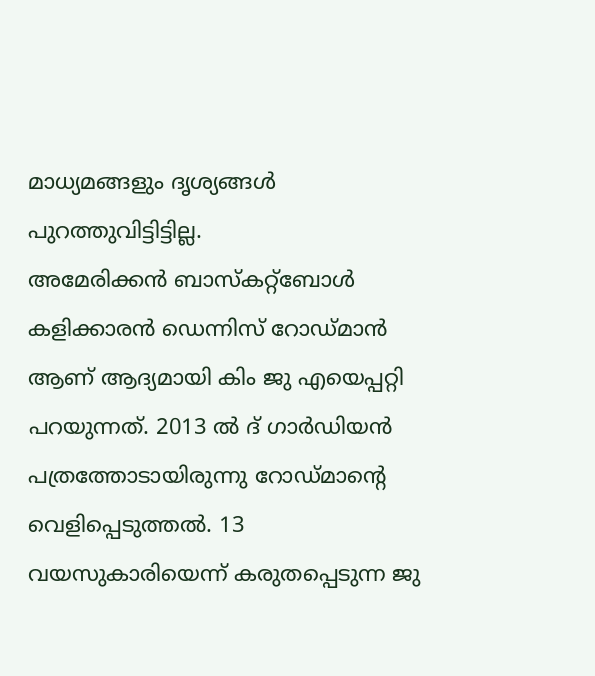മാധ്യമങ്ങളും ദൃശ്യങ്ങള്‍ പുറത്തുവിട്ടിട്ടില്ല.
അമേരിക്കന്‍ ബാസ്‌കറ്റ്‌ബോള്‍ കളിക്കാരന്‍ ഡെന്നിസ്‌ റോഡ്‌മാന്‍ ആണ്‌ ആദ്യമായി കിം ജു എയെപ്പറ്റി പറയുന്നത്‌. 2013 ല്‍ ദ്‌ ഗാര്‍ഡിയന്‍ പത്രത്തോടായിരുന്നു റോഡ്‌മാന്റെ വെളിപ്പെടുത്തല്‍. 13 വയസുകാരിയെന്ന്‌ കരുതപ്പെടുന്ന ജു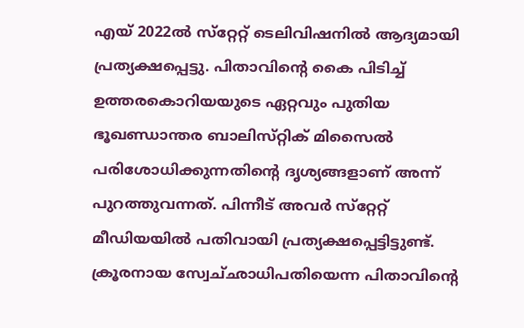എയ്‌ 2022ല്‍ സ്‌റ്റേറ്റ്‌ ടെലിവിഷനില്‍ ആദ്യമായി പ്രത്യക്ഷപ്പെട്ടു. പിതാവിന്റെ കൈ പിടിച്ച്‌ ഉത്തരകൊറിയയുടെ ഏറ്റവും പുതിയ ഭൂഖണ്ഡാന്തര ബാലിസ്‌റ്റിക്‌ മിസൈല്‍ പരിശോധിക്കുന്നതിന്റെ ദൃശ്യങ്ങളാണ്‌ അന്ന്‌ പുറത്തുവന്നത്‌. പിന്നീട്‌ അവര്‍ സ്‌റ്റേറ്റ്‌ മീഡിയയില്‍ പതിവായി പ്രത്യക്ഷപ്പെട്ടിട്ടുണ്ട്‌. ക്രൂരനായ സ്വേച്‌ഛാധിപതിയെന്ന പിതാവിന്റെ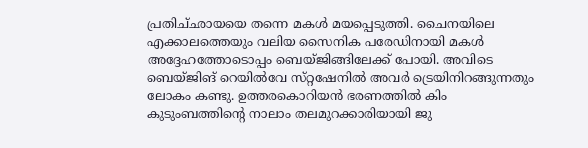പ്രതിച്‌ഛായയെ തന്നെ മകള്‍ മയപ്പെടുത്തി. ചൈനയിലെ എക്കാലത്തെയും വലിയ സൈനിക പരേഡിനായി മകള്‍ അദ്ദേഹത്തോടൊപ്പം ബെയ്‌ജിങ്ങിലേക്ക്‌ പോയി. അവിടെ ബെയ്‌ജിങ്‌ റെയില്‍വേ സ്‌റ്റഷേനില്‍ അവര്‍ ട്രെയിനിറങ്ങുന്നതും ലോകം കണ്ടു. ഉത്തരകൊറിയന്‍ ഭരണത്തില്‍ കിം കുടുംബത്തിന്റെ നാലാം തലമുറക്കാരിയായി ജു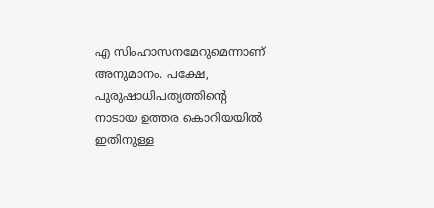എ സിംഹാസനമേറുമെന്നാണ്‌ അനുമാനം. പക്ഷേ, പുരുഷാധിപത്യത്തിന്റെ നാടായ ഉത്തര കൊറിയയില്‍ ഇതിനുള്ള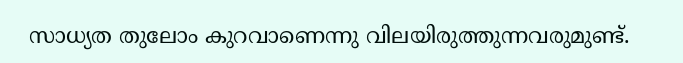സാധ്യത തുലോം കുറവാണെന്നു വിലയിരുത്തുന്നവരുമുണ്ട്‌.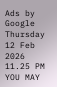Ads by Google
Thursday 12 Feb 2026 11.25 PM
YOU MAY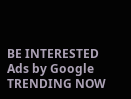BE INTERESTED
Ads by Google
TRENDING NOW